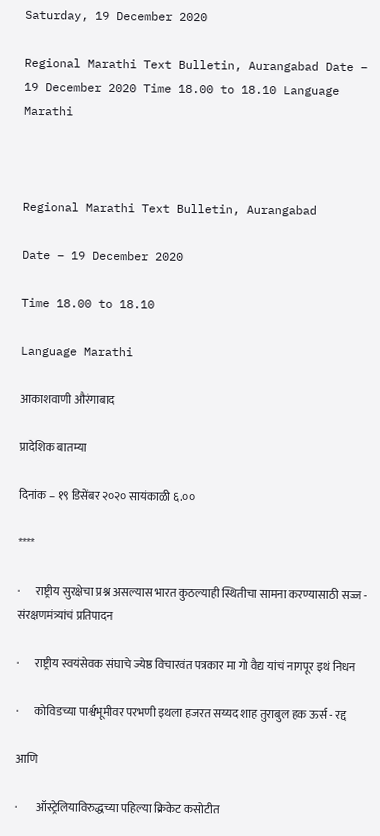Saturday, 19 December 2020

Regional Marathi Text Bulletin, Aurangabad Date – 19 December 2020 Time 18.00 to 18.10 Language Marathi



Regional Marathi Text Bulletin, Aurangabad

Date – 19 December 2020

Time 18.00 to 18.10

Language Marathi

आकाशवाणी औरंगाबाद

प्रादेशिक बातम्या

दिनांक – १९ डिसेंबर २०२० सायंकाळी ६.००

****

·       राष्ट्रीय सुरक्षेचा प्रश्न असल्यास भारत कुठल्याही स्थितीचा सामना करण्यासाठी सज्ज - संरक्षणमंत्र्यांचं प्रतिपादन

·       राष्ट्रीय स्वयंसेवक संघाचे ज्येष्ठ विचारवंत पत्रकार मा गो वैद्य यांचं नागपूर इथं निधन

·       कोविडच्या पार्श्वभूमीवर परभणी इथला हजरत सय्यद शाह तुराबुल हक ऊर्स - रद्द

आणि

·        ऑस्ट्रेलियाविरुद्धच्या पहिल्या क्रिकेट कसोटीत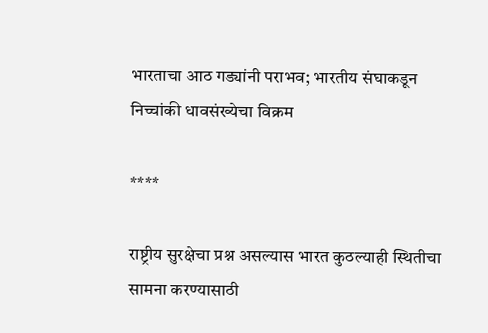भारताचा आठ गड्यांनी पराभव; भारतीय संघाकडून निच्चांकी धावसंख्येचा विक्रम

****

राष्ट्रीय सुरक्षेचा प्रश्न असल्यास भारत कुठल्याही स्थितीचा सामना करण्यासाठी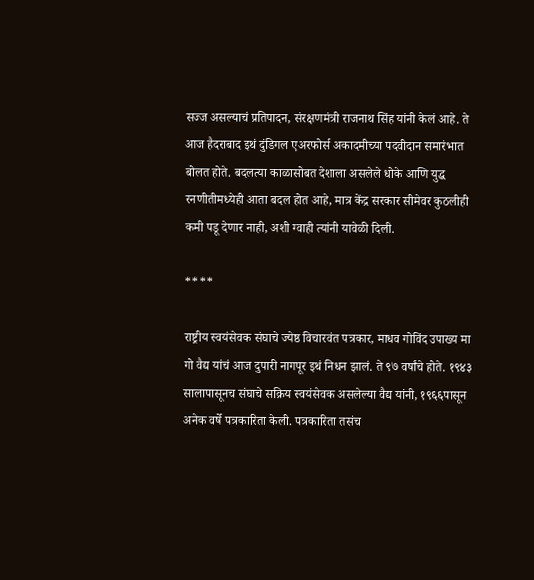सज्ज असल्याचं प्रतिपादन, संरक्षणमंत्री राजनाथ सिंह यांनी केलं आहे. ते आज हैदराबाद इथं दुंडिगल एअरफोर्स अकादमीच्या पदवीदान समारंभात बोलत होते. बदलत्या काळासोबत देशाला असलेले धोके आणि युद्ध रनणीतीमध्येही आता बदल होत आहे, मात्र केंद्र सरकार सीमेवर कुठलीही कमी पडू देणार नाही, अशी ग्वाही त्यांनी यावेळी दिली.

****

राष्ट्रीय स्वयंसेवक संघाचे ज्येष्ठ विचारवंत पत्रकार, माधव गोविंद उपाख्य मा गो वैद्य यांचं आज दुपारी नागपूर इथं निधन झालं. ते ९७ वर्षांचे होते. १९४३ सालापासूनच संघाचे सक्रिय स्वयंसेवक असलेल्या वैद्य यांनी, १९६६पासून अनेक वर्षे पत्रकारिता केली. पत्रकारिता तसंच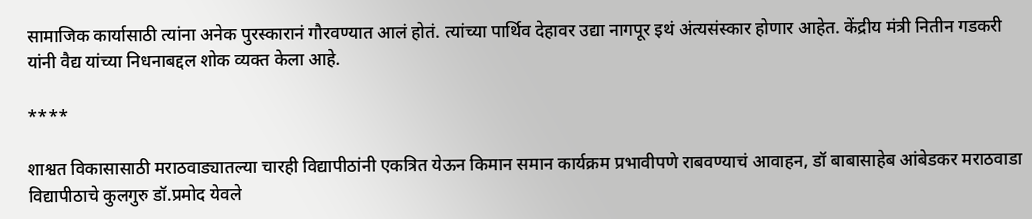सामाजिक कार्यासाठी त्यांना अनेक पुरस्कारानं गौरवण्यात आलं होतं. त्यांच्या पार्थिव देहावर उद्या नागपूर इथं अंत्यसंस्कार होणार आहेत. केंद्रीय मंत्री नितीन गडकरी यांनी वैद्य यांच्या निधनाबद्दल शोक व्यक्त केला आहे.

****

शाश्वत विकासासाठी मराठवाड्यातल्या चारही विद्यापीठांनी एकत्रित येऊन किमान समान कार्यक्रम प्रभावीपणे राबवण्याचं आवाहन, डॉ बाबासाहेब आंबेडकर मराठवाडा विद्यापीठाचे कुलगुरु डॉ.प्रमोद येवले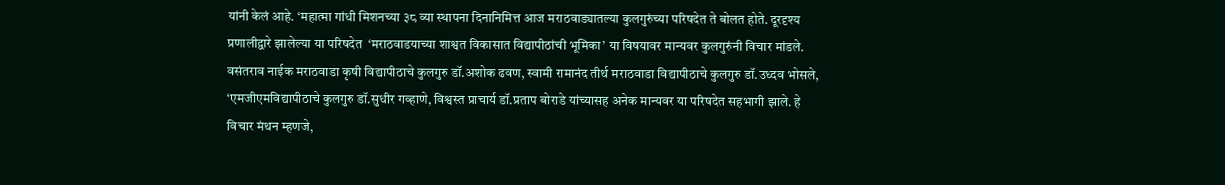यांनी केलं आहे. ‘महात्मा गांधी मिशनच्या ३८ व्या स्थापना दिनानिमित्त आज मराठवाड्यातल्या कुलगुरुंच्या परिषदेत ते बोलत होते. दूरदृश्य प्रणालीद्वारे झालेल्या या परिषदेत  ‘मराठवाडयाच्या शाश्वत विकासात विद्यापीठांची भूमिका’ या विषयावर मान्यवर कुलगुरुंनी विचार मांडले. वसंतराव नाईक मराठवाडा कृषी विद्यापीठाचे कुलगुरु डॉ.अशोक ढवण, स्वामी रामानंद तीर्थ मराठवाडा विद्यापीठाचे कुलगुरु डॉ.उध्दव भोसले, ‘एमजीएमविद्यापीठाचे कुलगुरु डॉ.सुधीर गव्हाणे, विश्वस्त प्राचार्य डॉ.प्रताप बोराडे यांच्यासह अनेक मान्यवर या परिषदेत सहभागी झाले. हे विचार मंथन म्हणजे,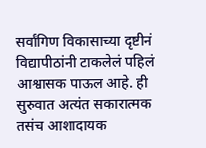सर्वांगिण विकासाच्या दृष्टीनं विद्यापीठांनी टाकलेलं पहिलं आश्वासक पाऊल आहे. ही सुरुवात अत्यंत सकारात्मक तसंच आशादायक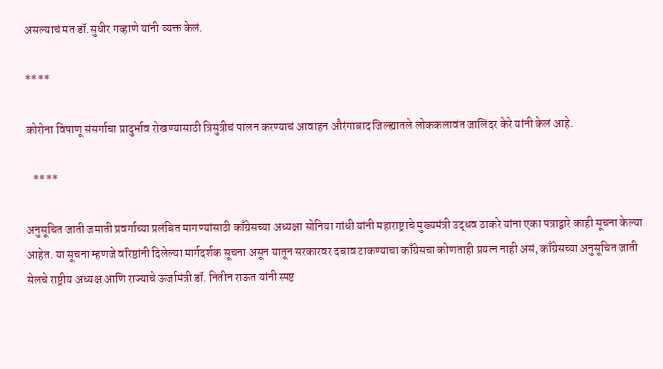असल्याचं मत डॉ.सुधीर गव्हाणे यांनी व्यक्त केलं.

****

कोरोना विषाणू संसर्गाचा प्रादुर्भाव रोखण्यासाठी त्रिसुत्रीचं पालन करण्याचं आवाहन औरंगाबाद जिल्ह्यातले लोककलावंत जालिंदर केरे यांनी केलं आहे.

   ****

अनुसूचित जाती जमाती प्रवर्गाच्या प्रलंबित मागण्यांसाठी काँग्रेसच्या अध्यक्षा सोनिया गांधी यांनी महाराष्ट्राचे मुख्यमंत्री उद्धव ठाकरे यांना एका पत्राद्वारे काही सूचना केल्या आहेत. या सूचना म्हणजे वरिष्ठांनी दिलेल्या मार्गदर्शक सूचना असून यातून सरकारवर दबाव टाकण्याचा काँग्रेसचा कोणताही प्रयत्न नाही असं, काँग्रेसच्या अनुसूचित जाती सेलचे राष्ट्रीय अध्यक्ष आणि राज्याचे ऊर्जामंत्री डॉ. नितीन राऊत यांनी स्पष्ट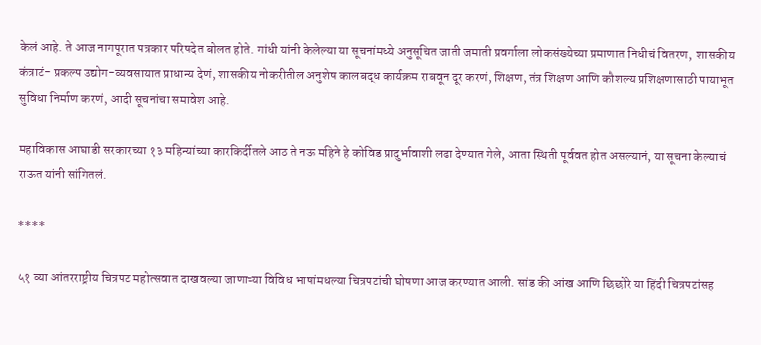केलं आहे. ते आज नागपूरात पत्रकार परिषदेत बोलत होते. गांधी यांनी केलेल्या या सूचनांमध्ये अनुसूचित जाती जमाती प्रवर्गाला लोकसंख्येच्या प्रमाणात निधीचं वितरण,  शासकीय कंत्राटं- प्रकल्प उद्योग-व्यवसायात प्राधान्य देणं, शासकीय नोकरीतील अनुशेष कालबद्ध कार्यक्रम राबवून दूर करणं, शिक्षण, तंत्र शिक्षण आणि कौशल्य प्रशिक्षणासाठी पायाभूत सुविधा निर्माण करणं, आदी सूचनांचा समावेश आहे.

महाविकास आघाडी सरकारच्या १३ महिन्यांच्या कारकिर्दीतले आठ ते नऊ महिने हे कोविड प्रादुर्भावाशी लढा देण्यात गेले, आता स्थिती पूर्ववत होत असल्यानं, या सूचना केल्याचं राऊत यांनी सांगितलं.

****

५१ व्या आंतरराष्ट्रीय चित्रपट महोत्सवात दाखवल्या जाणाऱ्या विविध भाषांमधल्या चित्रपटांची घोषणा आज करण्यात आली. सांड की आंख आणि छिछोरे या हिंदी चित्रपटांसह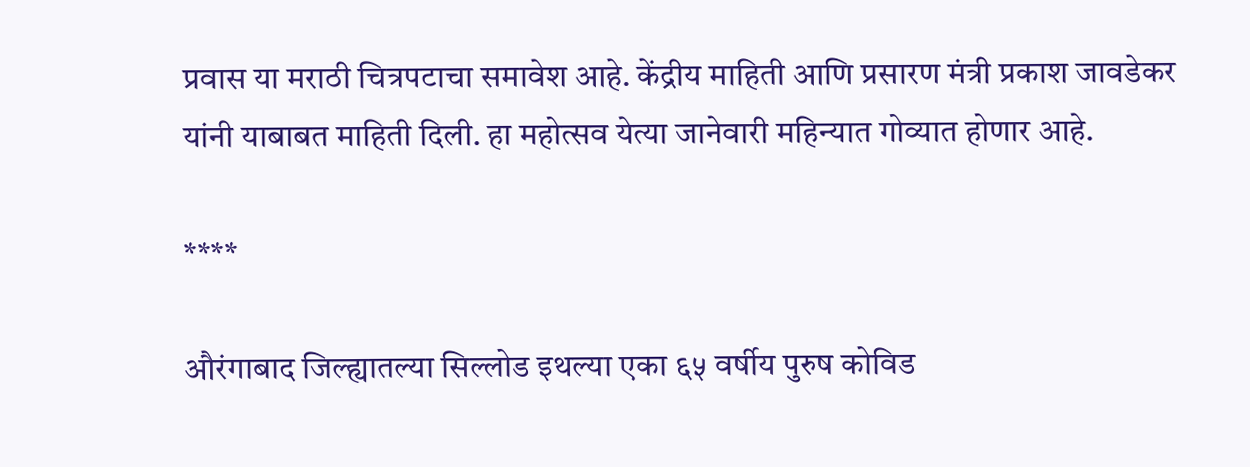प्रवास या मराठी चित्रपटाचा समावेश आहे. केंद्रीय माहिती आणि प्रसारण मंत्री प्रकाश जावडेकर यांनी याबाबत माहिती दिली. हा महोत्सव येत्या जानेवारी महिन्यात गोव्यात होणार आहे.

****

औरंगाबाद जिल्ह्यातल्या सिल्लोड इथल्या एका ६५ वर्षीय पुरुष कोविड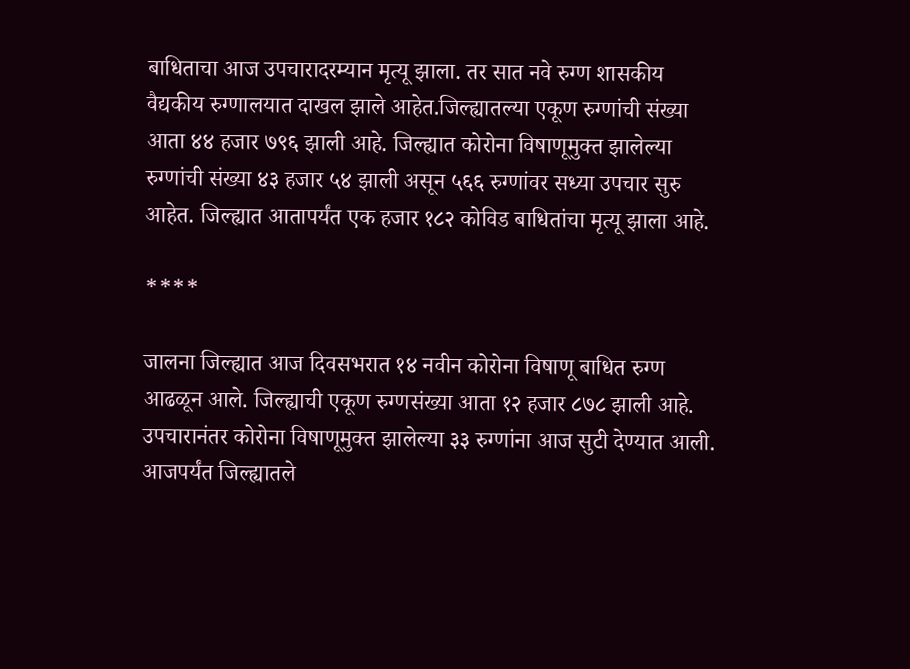बाधिताचा आज उपचारादरम्यान मृत्यू झाला. तर सात नवे रुग्ण शासकीय वैद्यकीय रुग्णालयात दाखल झाले आहेत.जिल्ह्यातल्या एकूण रुग्णांची संख्या आता ४४ हजार ७९६ झाली आहे. जिल्ह्यात कोरोना विषाणूमुक्त झालेल्या रुग्णांची संख्या ४३ हजार ५४ झाली असून ५६६ रुग्णांवर सध्या उपचार सुरु आहेत. जिल्ह्यात आतापर्यंत एक हजार १८२ कोविड बाधितांचा मृत्यू झाला आहे.

****

जालना जिल्ह्यात आज दिवसभरात १४ नवीन कोरोना विषाणू बाधित रुग्ण आढळून आले. जिल्ह्याची एकूण रुग्णसंख्या आता १२ हजार ८७८ झाली आहे. उपचारानंतर कोरोना विषाणूमुक्त झालेल्या ३३ रुग्णांना आज सुटी देण्यात आली. आजपर्यंत जिल्ह्यातले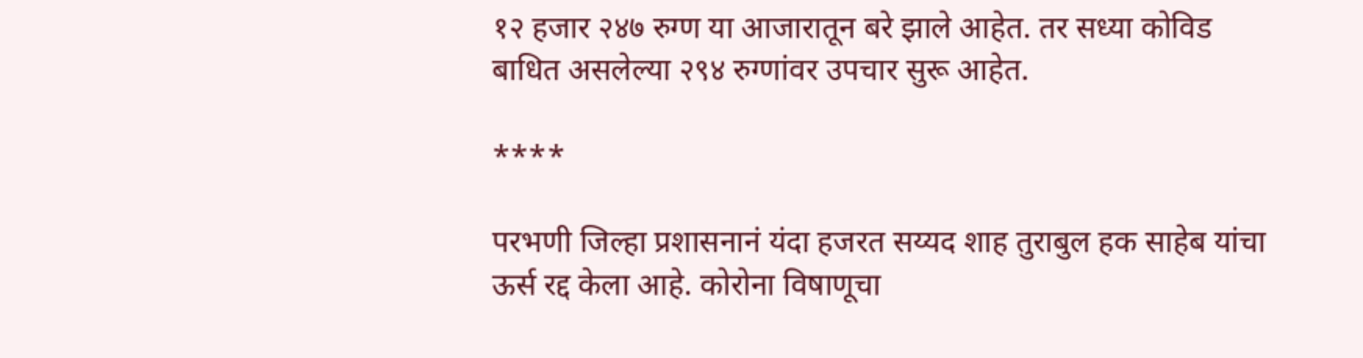१२ हजार २४७ रुग्ण या आजारातून बरे झाले आहेत. तर सध्या कोविड बाधित असलेल्या २९४ रुग्णांवर उपचार सुरू आहेत.

****

परभणी जिल्हा प्रशासनानं यंदा हजरत सय्यद शाह तुराबुल हक साहेब यांचा ऊर्स रद्द केला आहे. कोरोना विषाणूचा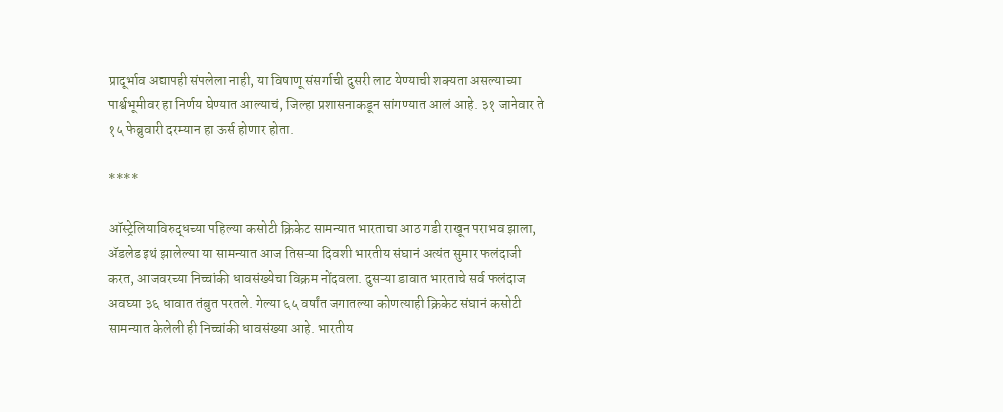प्रादूर्भाव अद्यापही संपलेला नाही, या विषाणू संसर्गाची दुसरी लाट येण्याची शक्यता असल्याच्या पार्श्वभूमीवर हा निर्णय घेण्यात आल्याचं, जिल्हा प्रशासनाकडून सांगण्यात आलं आहे. ३१ जानेवार ते १५ फेब्रुवारी दरम्यान हा ऊर्स होणार होता.

****

ऑस्ट्रेलियाविरुद्धच्या पहिल्या कसोटी क्रिकेट सामन्यात भारताचा आठ गडी राखून पराभव झाला, ॲडलेड इथं झालेल्या या सामन्यात आज तिसऱ्या दिवशी भारतीय संघानं अत्यंत सुमार फलंदाजी करत, आजवरच्या निच्चांकी धावसंख्येचा विक्रम नोंदवला. दुसऱ्या डावात भारताचे सर्व फलंदाज अवघ्या ३६ धावात तंबुत परतले. गेल्या ६५ वर्षांत जगातल्या कोणत्याही क्रिकेट संघानं कसोटी सामन्यात केलेली ही निच्चांकी धावसंख्या आहे. भारतीय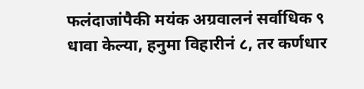फलंदाजांपैकी मयंक अग्रवालनं सर्वाधिक ९ धावा केल्या, हनुमा विहारीनं ८, तर कर्णधार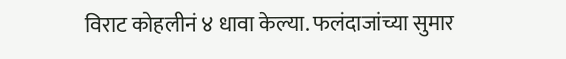विराट कोहलीनं ४ धावा केल्या. फलंदाजांच्या सुमार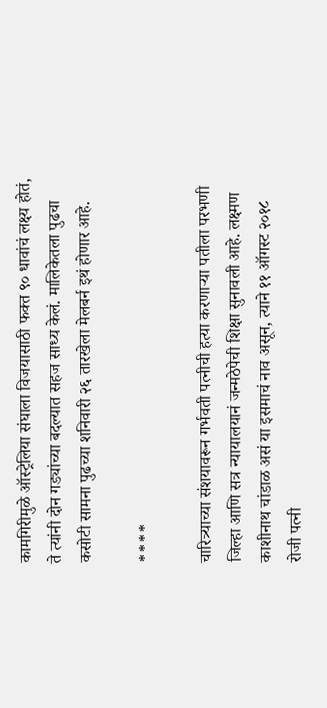कामगिरीमुळे ऑस्ट्रेलिया संघाला विजयासाठी फक्त ९० धावांचं लक्ष्य होतं, ते त्यांनी दोन गड्यांच्या बदल्यात सहज साध्य केलं. मालिकेतला पुढचा कसोटी सामना पुढच्या शनिवारी २६ तारखेला मेलबर्न इथं होणार आहे.

****

चारित्र्याच्या संशयावरून गर्भवती पत्नीची हत्या करणाऱ्या पतीला परभणी जिल्हा आणि सत्र न्यायालयानं जन्मठेपेची शिक्षा सुनावली आहे. लक्ष्मण काशीनाथ चांडाळ असं या इसमाचं नाव असून, त्याने ११ ऑगस्ट २०१८ रोजी पत्नी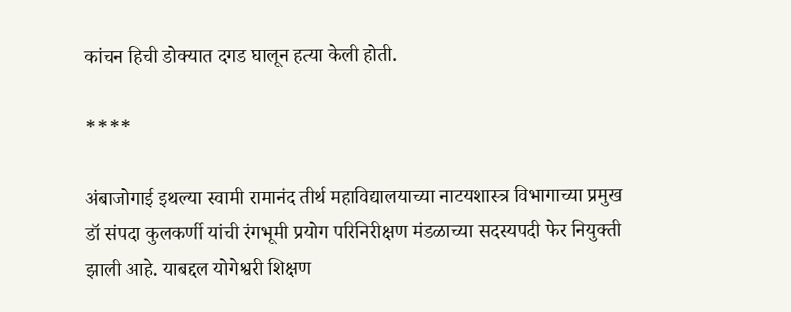कांचन हिची डोक्यात दगड घालून हत्या केली होती.

****

अंबाजोगाई इथल्या स्वामी रामानंद तीर्थ महाविद्यालयाच्या नाटयशास्त्र विभागाच्या प्रमुख डॉ संपदा कुलकर्णी यांची रंगभूमी प्रयोग परिनिरीक्षण मंडळाच्या सदस्यपदी फेर नियुक्ती झाली आहे. याबद्दल योगेश्वरी शिक्षण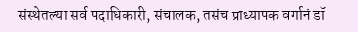संस्थेतल्या सर्व पदाधिकारी, संचालक, तसंच प्राध्यापक वर्गानं डॉ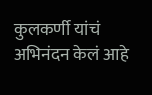कुलकर्णी यांचं अभिनंदन केलं आहे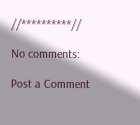//**********//

No comments:

Post a Comment